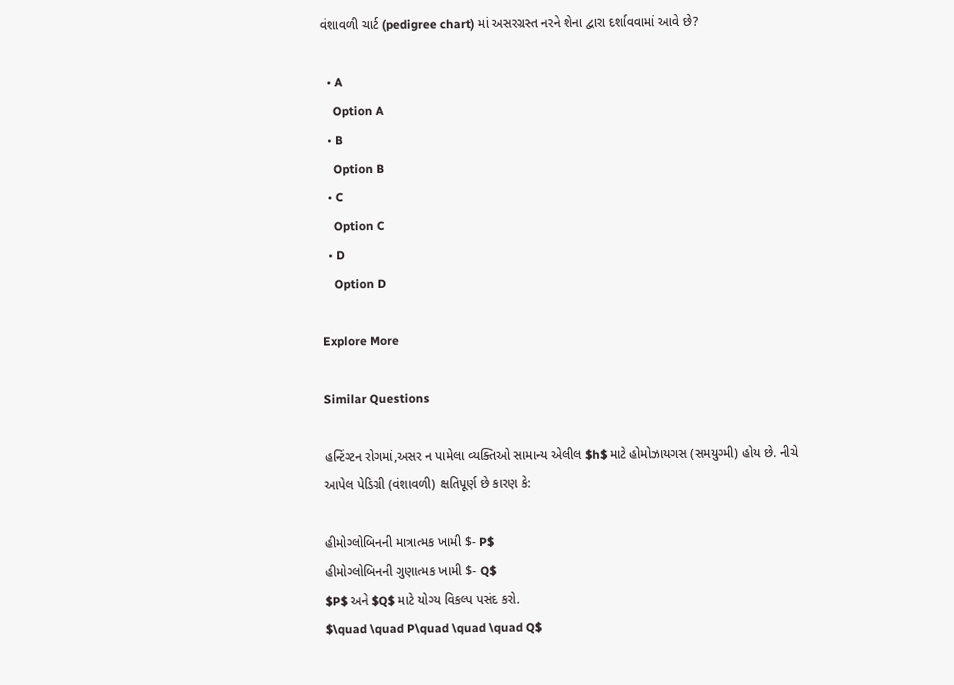વંશાવળી ચાર્ટ (pedigree chart) માં અસરગ્રસ્ત નરને શેના દ્વારા દર્શાવવામાં આવે છે?

  • A
    Option A
  • B
    Option B
  • C
    Option C
  • D
    Option D

Explore More

Similar Questions

હન્ટિંગ્ટન રોગમાં,અસર ન પામેલા વ્યક્તિઓ સામાન્ય એલીલ $h$ માટે હોમોઝાયગસ (સમયુગ્મી) હોય છે. નીચે આપેલ પેડિગ્રી (વંશાવળી) ક્ષતિપૂર્ણ છે કારણ કે:

હીમોગ્લોબિનની માત્રાત્મક ખામી $- P$
હીમોગ્લોબિનની ગુણાત્મક ખામી $- Q$
$P$ અને $Q$ માટે યોગ્ય વિકલ્પ પસંદ કરો.
$\quad \quad P\quad \quad \quad Q$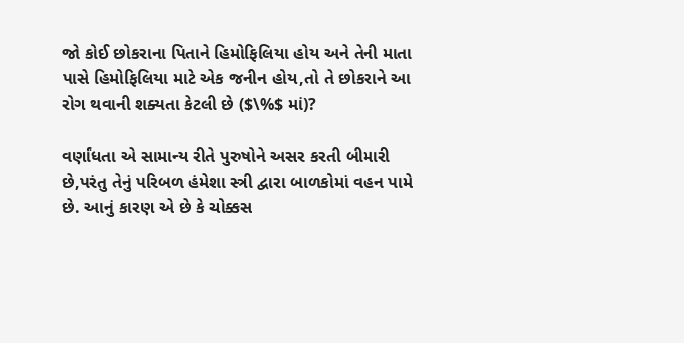જો કોઈ છોકરાના પિતાને હિમોફિલિયા હોય અને તેની માતા પાસે હિમોફિલિયા માટે એક જનીન હોય,તો તે છોકરાને આ રોગ થવાની શક્યતા કેટલી છે ($\%$ માં)?

વર્ણાંધતા એ સામાન્ય રીતે પુરુષોને અસર કરતી બીમારી છે,પરંતુ તેનું પરિબળ હંમેશા સ્ત્રી દ્વારા બાળકોમાં વહન પામે છે. આનું કારણ એ છે કે ચોક્કસ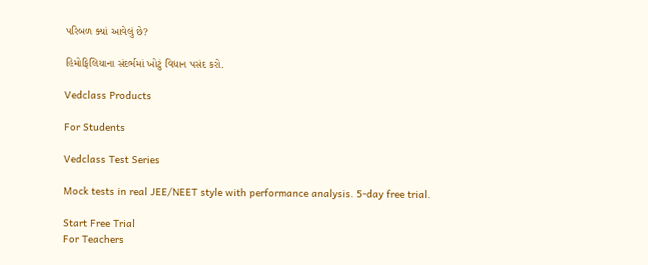પરિબળ ક્યાં આવેલું છે?

હિમોફિલિયાના સંદર્ભમાં ખોટું વિધાન પસંદ કરો.

Vedclass Products

For Students

Vedclass Test Series

Mock tests in real JEE/NEET style with performance analysis. 5-day free trial.

Start Free Trial
For Teachers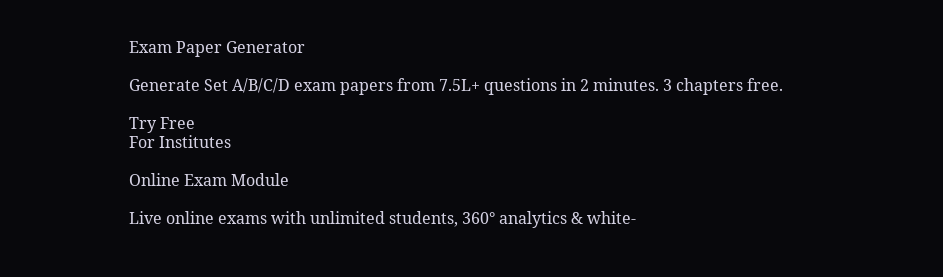Exam Paper Generator

Generate Set A/B/C/D exam papers from 7.5L+ questions in 2 minutes. 3 chapters free.

Try Free
For Institutes

Online Exam Module

Live online exams with unlimited students, 360° analytics & white-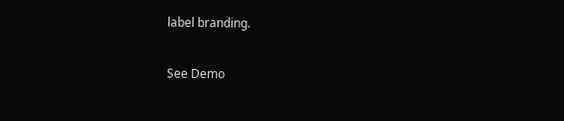label branding.

See Demo